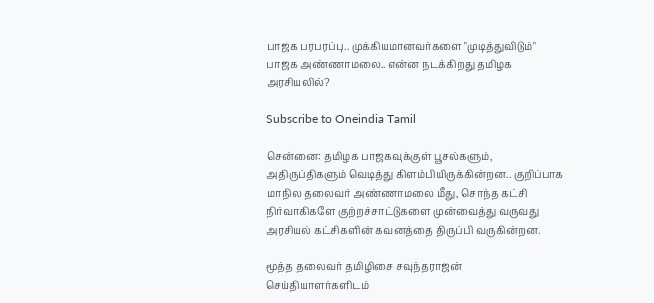பாஜக பரபரப்பு.. முக்கியமானவர்களை "முடித்துவிடும்" பாஜக அண்ணாமலை.. என்ன நடக்கிறது தமிழக அரசியலில்?

Subscribe to Oneindia Tamil

சென்னை: தமிழக பாஜகவுக்குள் பூசல்களும், அதிருப்திகளும் வெடித்து கிளம்பியிருக்கின்றன.. குறிப்பாக மாநில தலைவர் அண்ணாமலை மீது, சொந்த கட்சி நிர்வாகிகளே குற்றச்சாட்டுகளை முன்வைத்து வருவது அரசியல் கட்சிகளின் கவனத்தை திருப்பி வருகின்றன.

மூத்த தலைவர் தமிழிசை சவுந்தராஜன் செய்தியாளர்களிடம்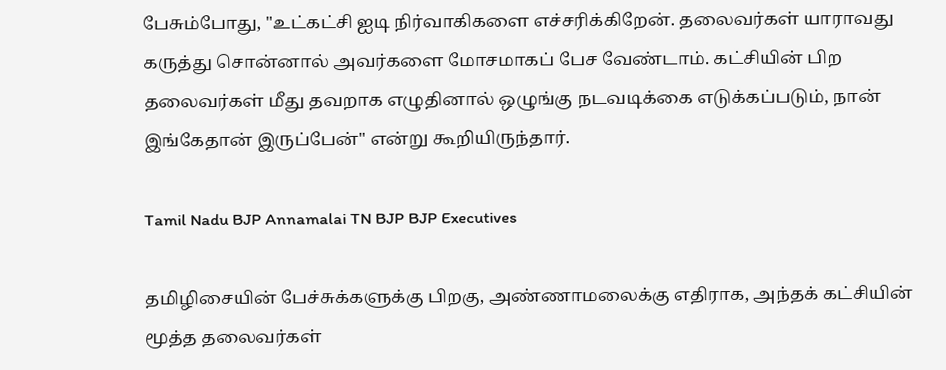பேசும்போது, "உட்கட்சி ஐடி நிர்வாகிகளை எச்சரிக்கிறேன். தலைவர்கள் யாராவது கருத்து சொன்னால் அவர்களை மோசமாகப் பேச வேண்டாம். கட்சியின் பிற தலைவர்கள் மீது தவறாக எழுதினால் ஒழுங்கு நடவடிக்கை எடுக்கப்படும், நான் இங்கேதான் இருப்பேன்" என்று கூறியிருந்தார்.

Tamil Nadu BJP Annamalai TN BJP BJP Executives

தமிழிசையின் பேச்சுக்களுக்கு பிறகு, அண்ணாமலைக்கு எதிராக, அந்தக் கட்சியின் மூத்த தலைவர்கள்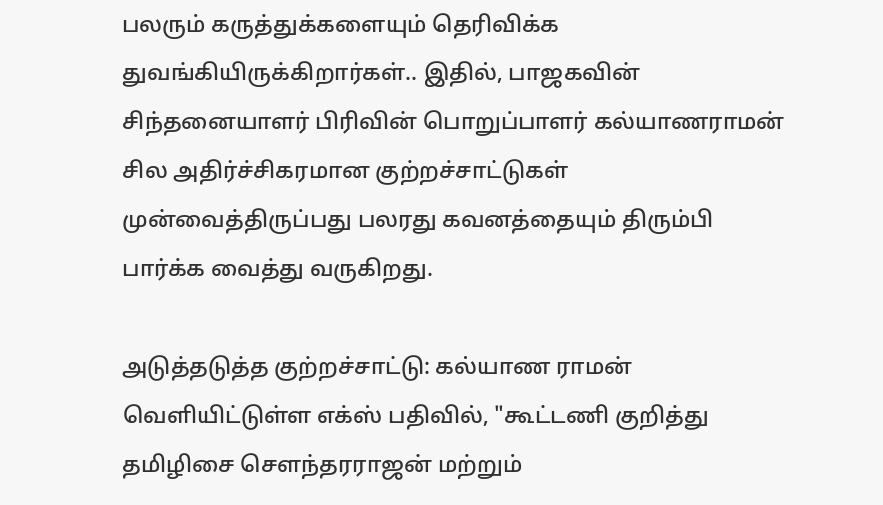பலரும் கருத்துக்களையும் தெரிவிக்க துவங்கியிருக்கிறார்கள்.. இதில், பாஜகவின் சிந்தனையாளர் பிரிவின் பொறுப்பாளர் கல்யாணராமன் சில அதிர்ச்சிகரமான குற்றச்சாட்டுகள் முன்வைத்திருப்பது பலரது கவனத்தையும் திரும்பி பார்க்க வைத்து வருகிறது.

அடுத்தடுத்த குற்றச்சாட்டு: கல்யாண ராமன் வெளியிட்டுள்ள எக்ஸ் பதிவில், "கூட்டணி குறித்து தமிழிசை சௌந்தரராஜன் மற்றும்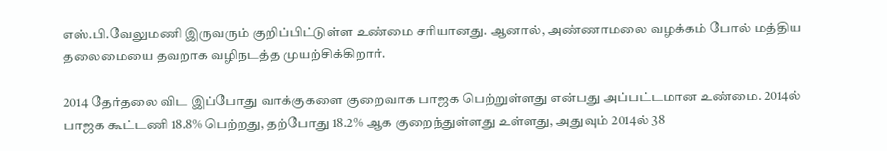எஸ்.பி.வேலுமணி இருவரும் குறிப்பிட்டுள்ள உண்மை சரியானது. ஆனால், அண்ணாமலை வழக்கம் போல் மத்திய தலைமையை தவறாக வழிநடத்த முயற்சிக்கிறார்.

2014 தேர்தலை விட இப்போது வாக்குகளை குறைவாக பாஜக பெற்றுள்ளது என்பது அப்பட்டமான உண்மை. 2014ல் பாஜக கூட்டணி 18.8% பெற்றது, தற்போது 18.2% ஆக குறைந்துள்ளது உள்ளது, அதுவும் 2014ல் 38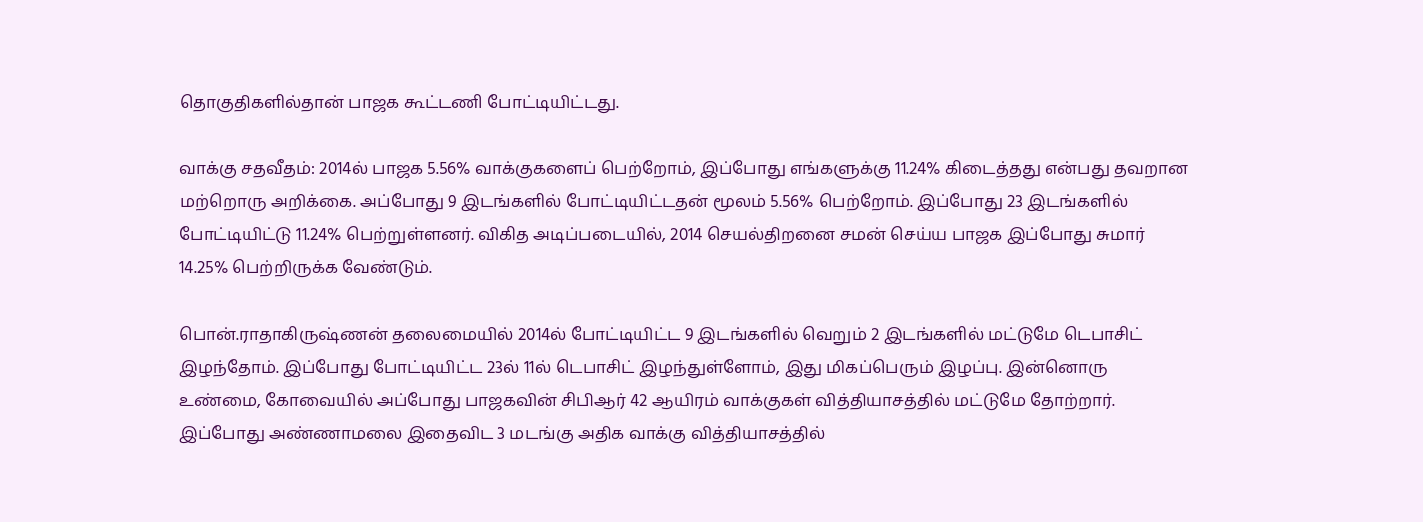தொகுதிகளில்தான் பாஜக கூட்டணி போட்டியிட்டது.

வாக்கு சதவீதம்: 2014ல் பாஜக 5.56% வாக்குகளைப் பெற்றோம், இப்போது எங்களுக்கு 11.24% கிடைத்தது என்பது தவறான மற்றொரு அறிக்கை. அப்போது 9 இடங்களில் போட்டியிட்டதன் மூலம் 5.56% பெற்றோம். இப்போது 23 இடங்களில் போட்டியிட்டு 11.24% பெற்றுள்ளனர். விகித அடிப்படையில், 2014 செயல்திறனை சமன் செய்ய பாஜக இப்போது சுமார் 14.25% பெற்றிருக்க வேண்டும்.

பொன்.ராதாகிருஷ்ணன் தலைமையில் 2014ல் போட்டியிட்ட 9 இடங்களில் வெறும் 2 இடங்களில் மட்டுமே டெபாசிட் இழந்தோம். இப்போது போட்டியிட்ட 23ல் 11ல் டெபாசிட் இழந்துள்ளோம், இது மிகப்பெரும் இழப்பு. இன்னொரு உண்மை, கோவையில் அப்போது பாஜகவின் சிபிஆர் 42 ஆயிரம் வாக்குகள் வித்தியாசத்தில் மட்டுமே தோற்றார். இப்போது அண்ணாமலை இதைவிட 3 மடங்கு அதிக வாக்கு வித்தியாசத்தில்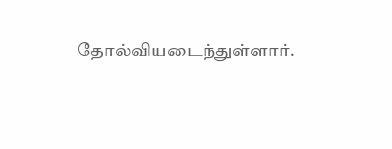தோல்வியடைந்துள்ளார்.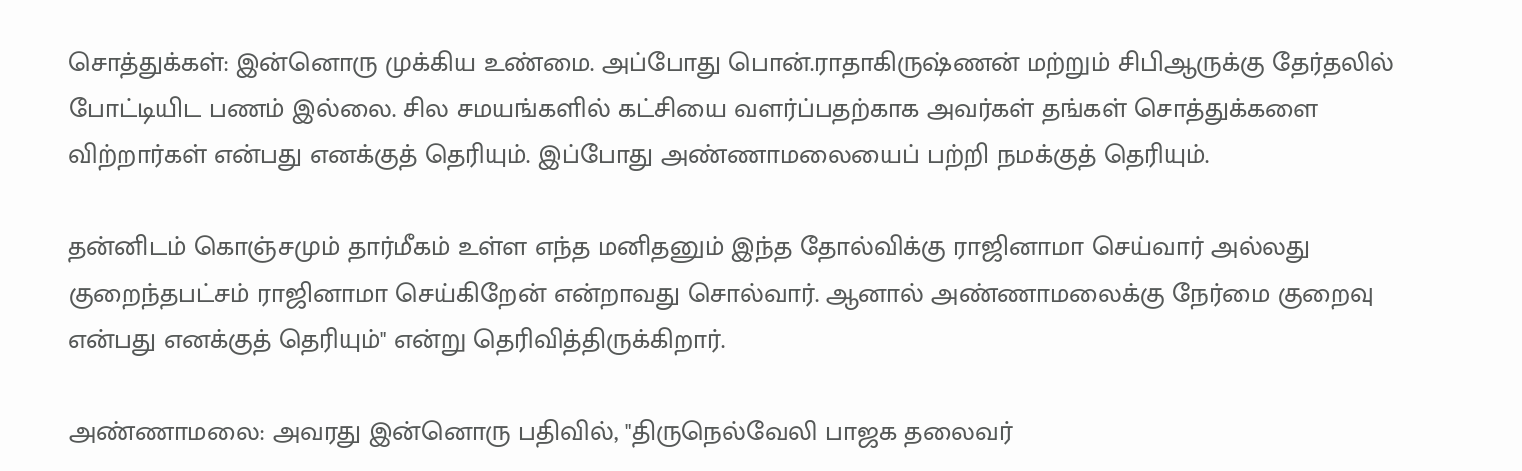சொத்துக்கள்: இன்னொரு முக்கிய உண்மை. அப்போது பொன்.ராதாகிருஷ்ணன் மற்றும் சிபிஆருக்கு தேர்தலில் போட்டியிட பணம் இல்லை. சில சமயங்களில் கட்சியை வளர்ப்பதற்காக அவர்கள் தங்கள் சொத்துக்களை விற்றார்கள் என்பது எனக்குத் தெரியும். இப்போது அண்ணாமலையைப் பற்றி நமக்குத் தெரியும்.

தன்னிடம் கொஞ்சமும் தார்மீகம் உள்ள எந்த மனிதனும் இந்த தோல்விக்கு ராஜினாமா செய்வார் அல்லது குறைந்தபட்சம் ராஜினாமா செய்கிறேன் என்றாவது சொல்வார். ஆனால் அண்ணாமலைக்கு நேர்மை குறைவு என்பது எனக்குத் தெரியும்" என்று தெரிவித்திருக்கிறார்.

அண்ணாமலை: அவரது இன்னொரு பதிவில், "திருநெல்வேலி பாஜக தலைவர்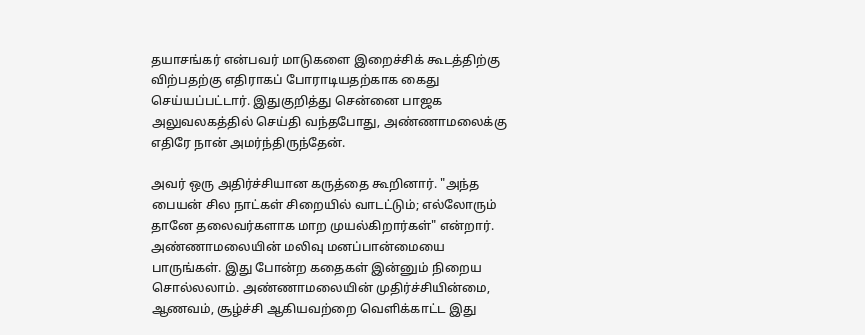தயாசங்கர் என்பவர் மாடுகளை இறைச்சிக் கூடத்திற்கு விற்பதற்கு எதிராகப் போராடியதற்காக கைது செய்யப்பட்டார். இதுகுறித்து சென்னை பாஜக அலுவலகத்தில் செய்தி வந்தபோது, அண்ணாமலைக்கு எதிரே நான் அமர்ந்திருந்தேன்.

அவர் ஒரு அதிர்ச்சியான கருத்தை கூறினார். "அந்த பையன் சில நாட்கள் சிறையில் வாடட்டும்; எல்லோரும் தானே தலைவர்களாக மாற முயல்கிறார்கள்" என்றார். அண்ணாமலையின் மலிவு மனப்பான்மையை பாருங்கள். இது போன்ற கதைகள் இன்னும் நிறைய சொல்லலாம். அண்ணாமலையின் முதிர்ச்சியின்மை, ஆணவம், சூழ்ச்சி ஆகியவற்றை வெளிக்காட்ட இது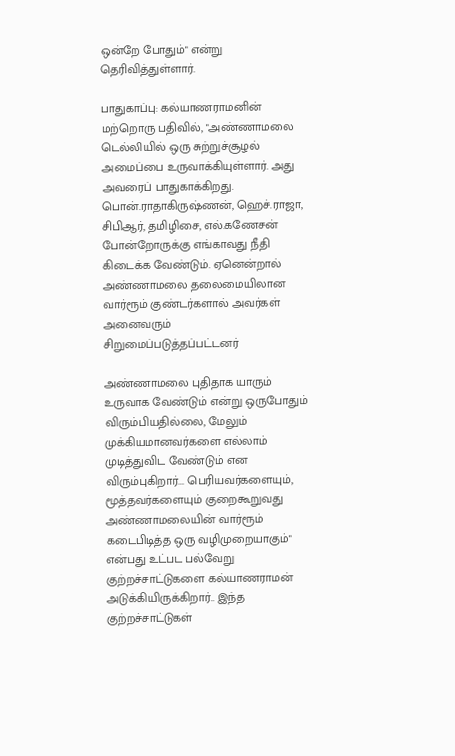ஒன்றே போதும்" என்று தெரிவித்துள்ளார்.

பாதுகாப்பு: கல்யாணராமனின் மற்றொரு பதிவில், "அண்ணாமலை டெல்லியில் ஒரு சுற்றுச்சூழல் அமைப்பை உருவாக்கியுள்ளார். அது அவரைப் பாதுகாக்கிறது. பொன்.ராதாகிருஷ்ணன், ஹெச்.ராஜா, சிபிஆர், தமிழிசை, எல்.கணேசன் போன்றோருக்கு எங்காவது நீதி கிடைக்க வேண்டும். ஏனென்றால் அண்ணாமலை தலைமையிலான வார்ரூம் குண்டர்களால் அவர்கள் அனைவரும் சிறுமைப்படுத்தப்பட்டனர்

அண்ணாமலை புதிதாக யாரும் உருவாக வேண்டும் என்று ஒருபோதும் விரும்பியதில்லை, மேலும் முக்கியமானவர்களை எல்லாம் முடித்துவிட வேண்டும் என விரும்புகிறார்... பெரியவர்களையும், மூத்தவர்களையும் குறைகூறுவது அண்ணாமலையின் வார்ரூம் கடைபிடித்த ஒரு வழிமுறையாகும்" என்பது உட்பட பல்வேறு குற்றச்சாட்டுகளை கல்யாணராமன் அடுக்கியிருக்கிறார்.. இந்த குற்றச்சாட்டுகள்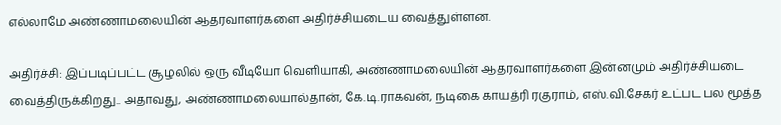எல்லாமே அண்ணாமலையின் ஆதரவாளர்களை அதிர்ச்சியடைய வைத்துள்ளன.

அதிர்ச்சி: இப்படிப்பட்ட சூழலில் ஒரு வீடியோ வெளியாகி, அண்ணாமலையின் ஆதரவாளர்களை இன்னமும் அதிர்ச்சியடை வைத்திருக்கிறது.. அதாவது, அண்ணாமலையால்தான், கே.டி.ராகவன், நடிகை காயத்ரி ரகுராம், எஸ்.வி.சேகர் உட்பட பல மூத்த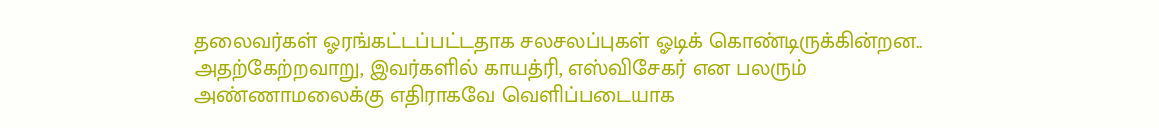தலைவர்கள் ஓரங்கட்டப்பட்டதாக சலசலப்புகள் ஓடிக் கொண்டிருக்கின்றன.. அதற்கேற்றவாறு, இவர்களில் காயத்ரி, எஸ்விசேகர் என பலரும் அண்ணாமலைக்கு எதிராகவே வெளிப்படையாக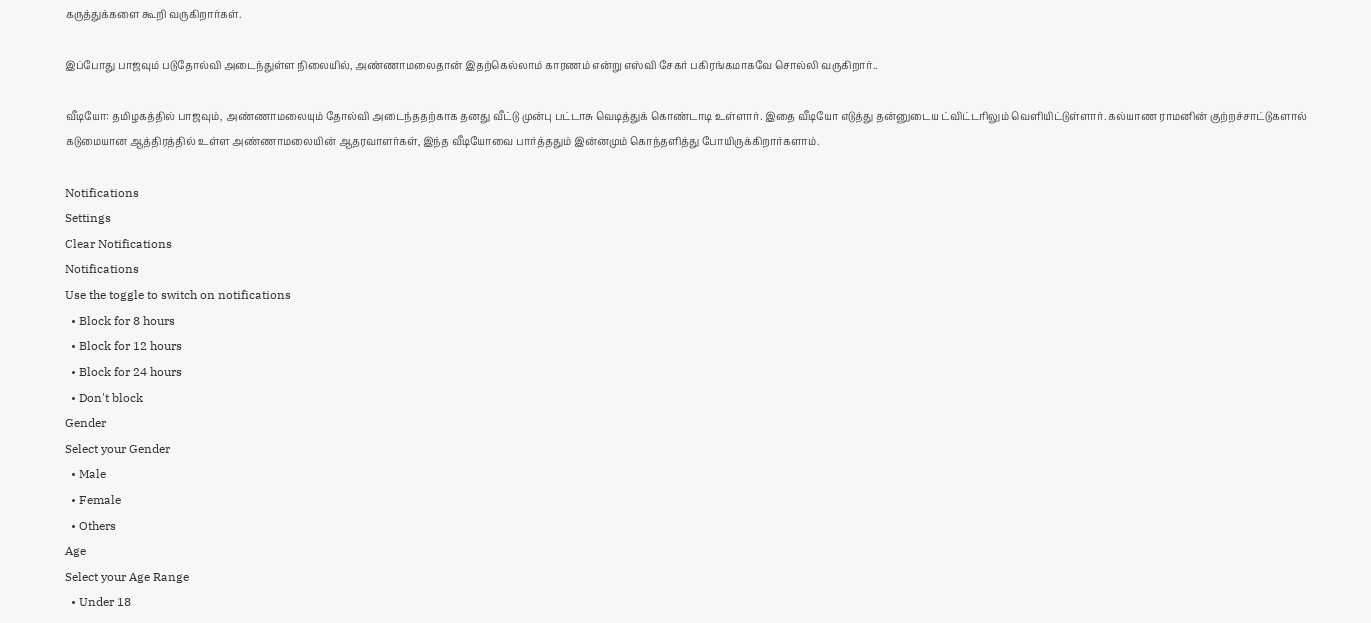கருத்துக்களை கூறி வருகிறார்கள்.

இப்போது பாஜவும் படுதோல்வி அடைந்துள்ள நிலையில், அண்ணாமலைதான் இதற்கெல்லாம் காரணம் என்று எஸ்வி சேகர் பகிரங்கமாகவே சொல்லி வருகிறார்..

வீடியோ: தமிழகத்தில் பாஜவும், அண்ணாமலையும் தோல்வி அடைந்ததற்காக தனது வீட்டு முன்பு பட்டாசு வெடித்துக் கொண்டாடி உள்ளார். இதை வீடியோ எடுத்து தன்னுடைய ட்விட்டரிலும் வெளியிட்டுள்ளார். கல்யாண ராமனின் குற்றச்சாட்டுகளால் கடுமையான ஆத்திரத்தில் உள்ள அண்ணாமலையின் ஆதரவாளர்கள், இந்த வீடியோவை பார்த்ததும் இன்னமும் கொந்தளித்து போயிருக்கிறார்களாம்.

Notifications
Settings
Clear Notifications
Notifications
Use the toggle to switch on notifications
  • Block for 8 hours
  • Block for 12 hours
  • Block for 24 hours
  • Don't block
Gender
Select your Gender
  • Male
  • Female
  • Others
Age
Select your Age Range
  • Under 18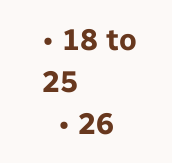• 18 to 25
  • 26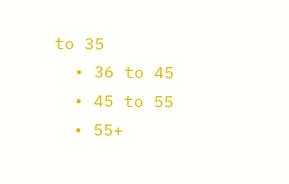to 35
  • 36 to 45
  • 45 to 55
  • 55+